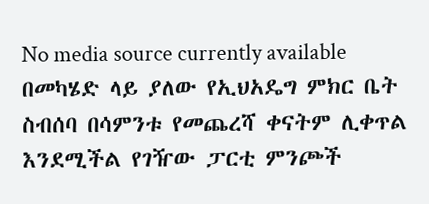No media source currently available
በመካሄድ ላይ ያለው የኢህአዴግ ምክር ቤት ስብሰባ በሳምንቱ የመጨረሻ ቀናትም ሊቀጥል እንደሚችል የገዥው ፓርቲ ምንጮች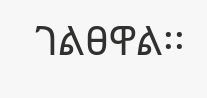ገልፀዋል፡፡